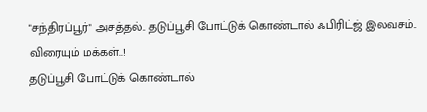"சந்திரப்பூர்" அசத்தல்.. தடுப்பூசி போட்டுக் கொண்டால் ஃபிரிட்ஜ் இலவசம்.. விரையும் மக்கள்..!
தடுப்பூசி போட்டுக் கொண்டால்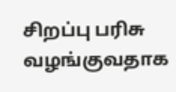சிறப்பு பரிசு வழங்குவதாக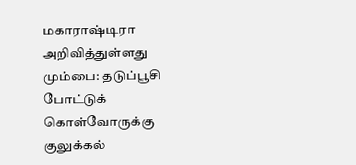மகாராஷ்டிரா அறிவித்துள்ளது
மும்பை: தடுப்பூசி போட்டுக் கொள்வோருக்கு குலுக்கல்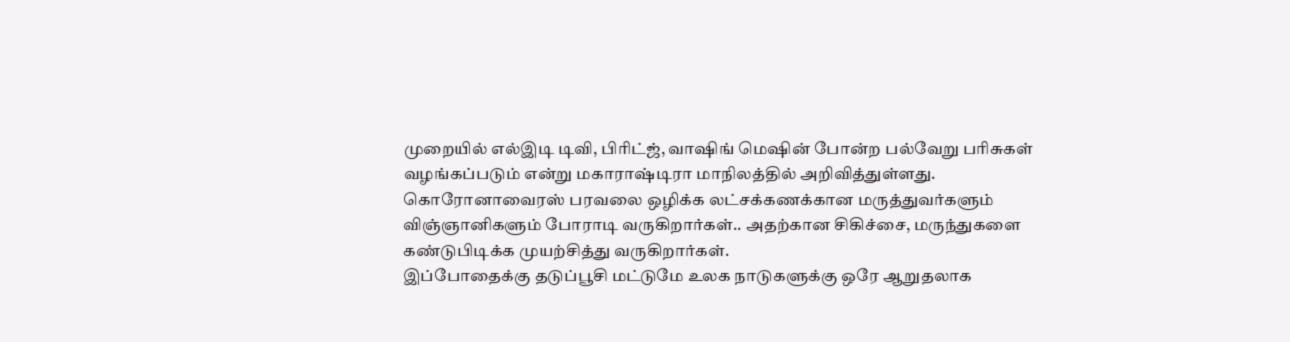முறையில் எல்இடி டிவி, பிரிட்ஜ், வாஷிங் மெஷின் போன்ற பல்வேறு பரிசுகள் வழங்கப்படும் என்று மகாராஷ்டிரா மாநிலத்தில் அறிவித்துள்ளது.
கொரோனாவைரஸ் பரவலை ஒழிக்க லட்சக்கணக்கான மருத்துவர்களும் விஞ்ஞானிகளும் போராடி வருகிறார்கள்.. அதற்கான சிகிச்சை, மருந்துகளை கண்டுபிடிக்க முயற்சித்து வருகிறார்கள்.
இப்போதைக்கு தடுப்பூசி மட்டுமே உலக நாடுகளுக்கு ஒரே ஆறுதலாக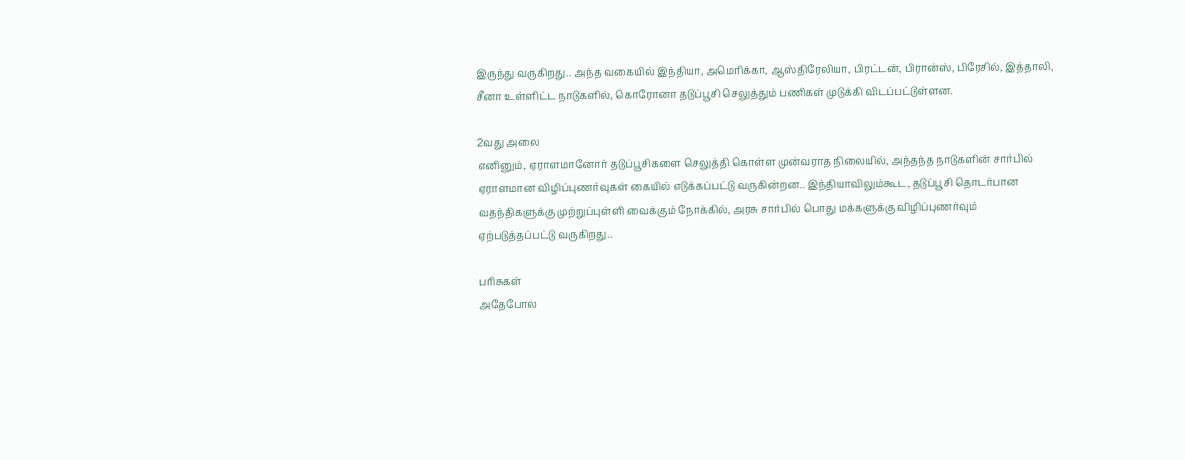இருந்து வருகிறது.. அந்த வகையில் இந்தியா, அமெரிக்கா, ஆஸ்திரேலியா, பிரட்டன், பிரான்ஸ், பிரேசில், இத்தாலி, சீனா உள்ளிட்ட நாடுகளில், கொரோனா தடுப்பூசி செலுத்தும் பணிகள் முடுக்கி விடப்பட்டுள்ளன.

2வது அலை
எனினும், ஏராளமானோர் தடுப்பூசிகளை செலுத்தி கொள்ள முன்வராத நிலையில், அந்தந்த நாடுகளின் சார்பில் ஏராளமான விழிப்புணர்வுகள் கையில் எடுக்கப்பட்டு வருகின்றன.. இந்தியாவிலும்கூட, தடுப்பூசி தொடர்பான வதந்திகளுக்கு முற்றுப்புள்ளி வைக்கும் நோக்கில், அரசு சார்பில் பொது மக்களுக்கு விழிப்புணர்வும் ஏற்படுத்தப்பட்டு வருகிறது..

பரிசுகள்
அதேபோல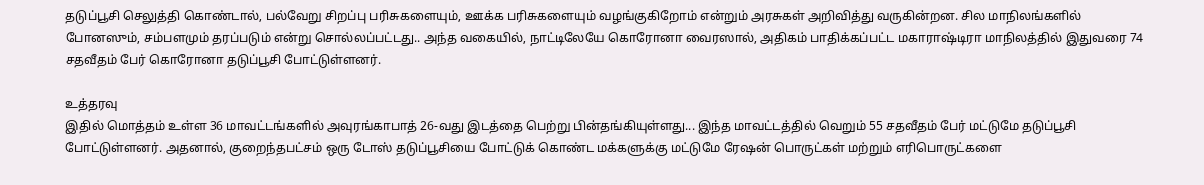தடுப்பூசி செலுத்தி கொண்டால், பல்வேறு சிறப்பு பரிசுகளையும், ஊக்க பரிசுகளையும் வழங்குகிறோம் என்றும் அரசுகள் அறிவித்து வருகின்றன. சில மாநிலங்களில் போனஸும், சம்பளமும் தரப்படும் என்று சொல்லப்பட்டது.. அந்த வகையில், நாட்டிலேயே கொரோனா வைரஸால், அதிகம் பாதிக்கப்பட்ட மகாராஷ்டிரா மாநிலத்தில் இதுவரை 74 சதவீதம் பேர் கொரோனா தடுப்பூசி போட்டுள்ளனர்.

உத்தரவு
இதில் மொத்தம் உள்ள 36 மாவட்டங்களில் அவுரங்காபாத் 26-வது இடத்தை பெற்று பின்தங்கியுள்ளது... இந்த மாவட்டத்தில் வெறும் 55 சதவீதம் பேர் மட்டுமே தடுப்பூசி போட்டுள்ளனர். அதனால், குறைந்தபட்சம் ஒரு டோஸ் தடுப்பூசியை போட்டுக் கொண்ட மக்களுக்கு மட்டுமே ரேஷன் பொருட்கள் மற்றும் எரிபொருட்களை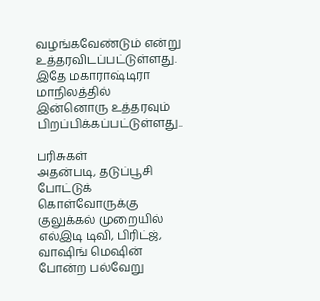வழங்கவேண்டும் என்று உத்தரவிடப்பட்டுள்ளது. இதே மகாராஷ்டிரா மாநிலத்தில் இன்னொரு உத்தரவும் பிறப்பிக்கப்பட்டுள்ளது..

பரிசுகள்
அதன்படி, தடுப்பூசி போட்டுக் கொள்வோருக்கு குலுக்கல் முறையில் எல்இடி டிவி, பிரிட்ஜ், வாஷிங் மெஷின் போன்ற பல்வேறு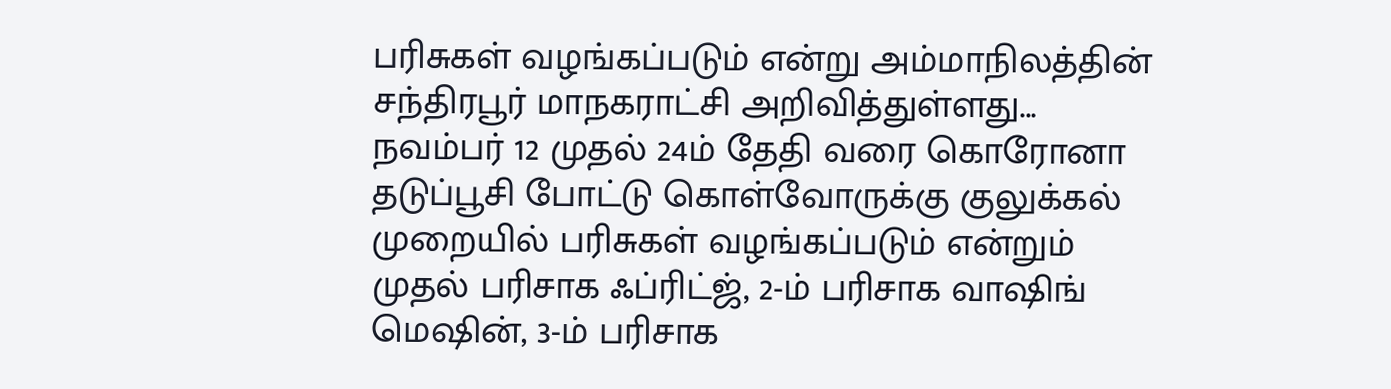பரிசுகள் வழங்கப்படும் என்று அம்மாநிலத்தின் சந்திரபூர் மாநகராட்சி அறிவித்துள்ளது... நவம்பர் 12 முதல் 24ம் தேதி வரை கொரோனா தடுப்பூசி போட்டு கொள்வோருக்கு குலுக்கல் முறையில் பரிசுகள் வழங்கப்படும் என்றும் முதல் பரிசாக ஃப்ரிட்ஜ், 2-ம் பரிசாக வாஷிங் மெஷின், 3-ம் பரிசாக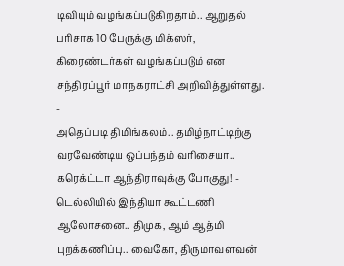டிவியும் வழங்கப்படுகிறதாம்.. ஆறுதல் பரிசாக 10 பேருக்கு மிக்ஸர், கிரைண்டர்கள் வழங்கப்படும் என சந்திரப்பூர் மாநகராட்சி அறிவித்துள்ளது.
-
அதெப்படி திமிங்கலம்.. தமிழ்நாட்டிற்கு வரவேண்டிய ஒப்பந்தம் வரிசையா.. கரெக்ட்டா ஆந்திராவுக்கு போகுது! -
டெல்லியில் இந்தியா கூட்டணி ஆலோசனை.. திமுக, ஆம் ஆத்மி புறக்கணிப்பு.. வைகோ, திருமாவளவன்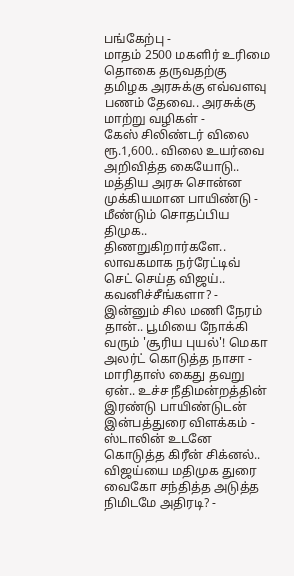பங்கேற்பு -
மாதம் 2500 மகளிர் உரிமை தொகை தருவதற்கு தமிழக அரசுக்கு எவ்வளவு பணம் தேவை.. அரசுக்கு மாற்று வழிகள் -
கேஸ் சிலிண்டர் விலை ரூ.1,600.. விலை உயர்வை அறிவித்த கையோடு.. மத்திய அரசு சொன்ன முக்கியமான பாயிண்டு -
மீண்டும் சொதப்பிய திமுக.. திணறுகிறார்களே.. லாவகமாக நர்ரேட்டிவ் செட் செய்த விஜய்.. கவனிச்சீங்களா? -
இன்னும் சில மணி நேரம் தான்.. பூமியை நோக்கி வரும் 'சூரிய புயல்'! மெகா அலர்ட் கொடுத்த நாசா -
மாரிதாஸ் கைது தவறு ஏன்.. உச்ச நீதிமன்றத்தின் இரண்டு பாயிண்டுடன் இன்பத்துரை விளக்கம் -
ஸ்டாலின் உடனே கொடுத்த கிரீன் சிக்னல்.. விஜய்யை மதிமுக துரை வைகோ சந்தித்த அடுத்த நிமிடமே அதிரடி? -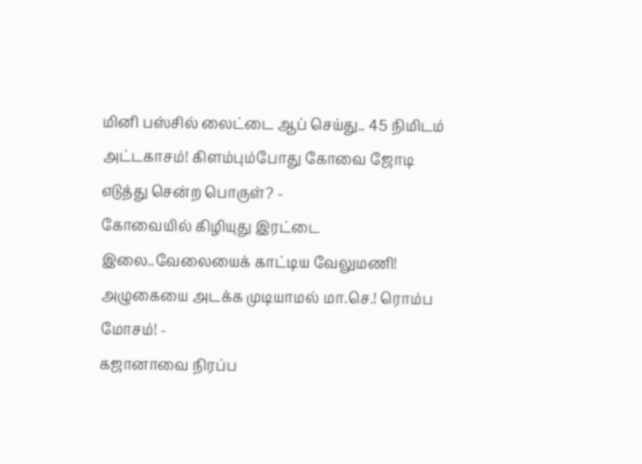மினி பஸ்சில் லைட்டை ஆப் செய்து.. 45 நிமிடம் அட்டகாசம்! கிளம்பும்போது கோவை ஜோடி எடுத்து சென்ற பொருள்? -
கோவையில் கிழியுது இரட்டை இலை..வேலையைக் காட்டிய வேலுமணி! அழுகையை அடக்க முடியாமல் மா.செ.! ரொம்ப மோசம்! -
கஜானாவை நிரப்ப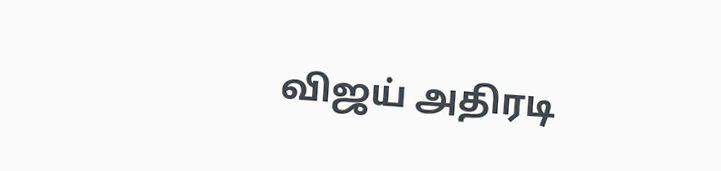விஜய் அதிரடி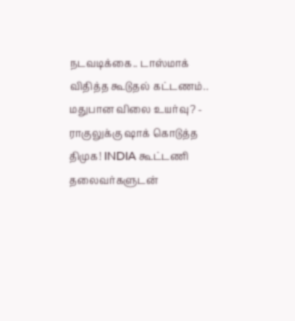நடவடிக்கை.. டாஸ்மாக் விதித்த கூடுதல் கட்டணம்.. மதுபான விலை உயர்வு? -
ராகுலுக்கு ஷாக் கொடுத்த திமுக! INDIA கூட்டணி தலைவர்களுடன்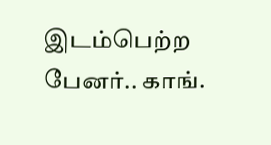இடம்பெற்ற பேனர்.. காங்.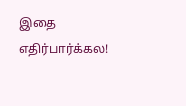இதை எதிர்பார்க்கல!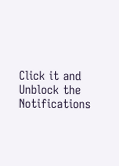Click it and Unblock the Notifications